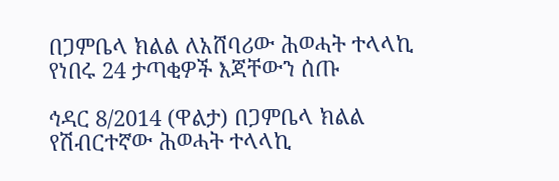በጋምቤላ ክልል ለአሸባሪው ሕወሓት ተላላኪ የነበሩ 24 ታጣቂዎች እጃቸውን ሰጡ

ኅዳር 8/2014 (ዋልታ) በጋምቤላ ክልል የሽብርተኛው ሕወሓት ተላላኪ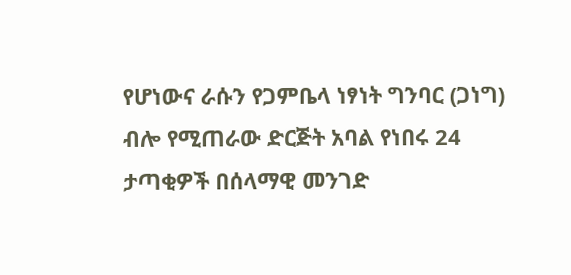የሆነውና ራሱን የጋምቤላ ነፃነት ግንባር (ጋነግ) ብሎ የሚጠራው ድርጅት አባል የነበሩ 24 ታጣቂዎች በሰላማዊ መንገድ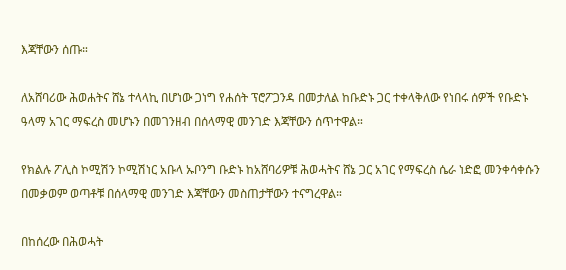እጃቸውን ሰጡ።

ለአሸባሪው ሕወሐትና ሸኔ ተላላኪ በሆነው ጋነግ የሐሰት ፕሮፖጋንዳ በመታለል ከቡድኑ ጋር ተቀላቅለው የነበሩ ሰዎች የቡድኑ ዓላማ አገር ማፍረስ መሆኑን በመገንዘብ በሰላማዊ መንገድ እጃቸውን ሰጥተዋል።

የክልሉ ፖሊስ ኮሚሽን ኮሚሽነር አቡላ ኡቦንግ ቡድኑ ከአሸባሪዎቹ ሕወሓትና ሸኔ ጋር አገር የማፍረስ ሴራ ነድፎ መንቀሳቀሱን በመቃወም ወጣቶቹ በሰላማዊ መንገድ እጃቸውን መስጠታቸውን ተናግረዋል።

በከሰረው በሕወሓት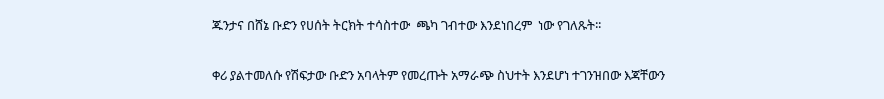ጁንታና በሸኔ ቡድን የሀሰት ትርክት ተሳስተው  ጫካ ገብተው እንደነበረም  ነው የገለጹት፡፡

ቀሪ ያልተመለሱ የሽፍታው ቡድን አባላትም የመረጡት አማራጭ ስህተት እንደሆነ ተገንዝበው እጃቸውን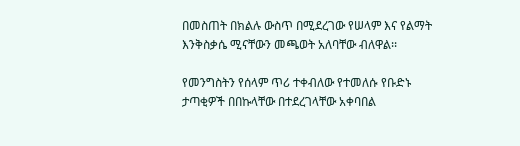በመስጠት በክልሉ ውስጥ በሚደረገው የሠላም እና የልማት እንቅስቃሴ ሚናቸውን መጫወት አለባቸው ብለዋል፡፡

የመንግስትን የሰላም ጥሪ ተቀብለው የተመለሱ የቡድኑ ታጣቂዎች በበኩላቸው በተደረገላቸው አቀባበል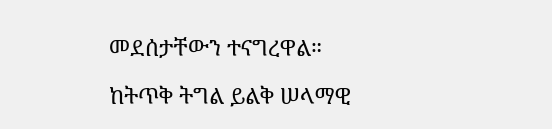መደሰታቸውን ተናግረዋል።

ከትጥቅ ትግል ይልቅ ሠላማዊ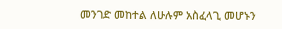መንገድ መከተል ለሁሉም አስፈላጊ መሆኑን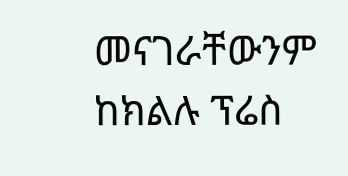መናገራቸውንም ከክልሉ ፕሬስ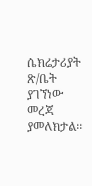ሴክሬታሪያት ጽ/ቤት ያገኘነው መረጃ ያመለክታል፡፡